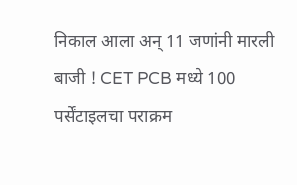निकाल आला अन् 11 जणांनी मारली बाजी ! CET PCB मध्ये 100 पर्सेंटाइलचा पराक्रम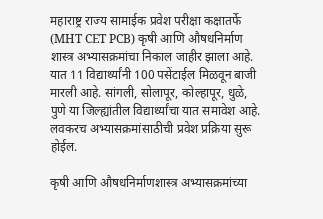महाराष्ट्र राज्य सामाईक प्रवेश परीक्षा कक्षातर्फे (MHT CET PCB) कृषी आणि औषधनिर्माण शास्त्र अभ्यासक्रमांचा निकाल जाहीर झाला आहे. यात 11 विद्यार्थ्यांनी 100 पसेंटाईल मिळवून बाजी मारली आहे. सांगली, सोलापूर, कोल्हापूर, धुळे, पुणे या जिल्ह्यांतील विद्यार्थ्यांचा यात समावेश आहे. लवकरच अभ्यासक्रमांसाठीची प्रवेश प्रक्रिया सुरू होईल.

कृषी आणि औषधनिर्माणशास्त्र अभ्यासक्रमांच्या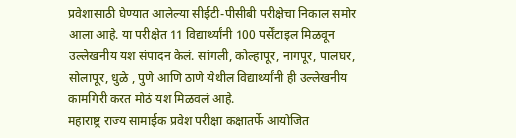प्रवेशासाठी घेण्यात आलेल्या सीईटी-पीसीबी परीक्षेचा निकाल समोर आला आहे. या परीक्षेत 11 विद्यार्थ्यांनी 100 पर्सेंटाइल मिळवून उल्लेखनीय यश संपादन केलं. सांगली, कोल्हापूर, नागपूर, पालघर, सोलापूर, धुळे , पुणे आणि ठाणे येथील विद्यार्थ्यांनी ही उल्लेखनीय कामगिरी करत मोठं यश मिळवलं आहे.
महाराष्ट्र राज्य सामाईक प्रवेश परीक्षा कक्षातर्फे आयोजित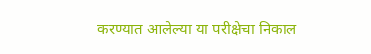करण्यात आलेल्या या परीक्षेचा निकाल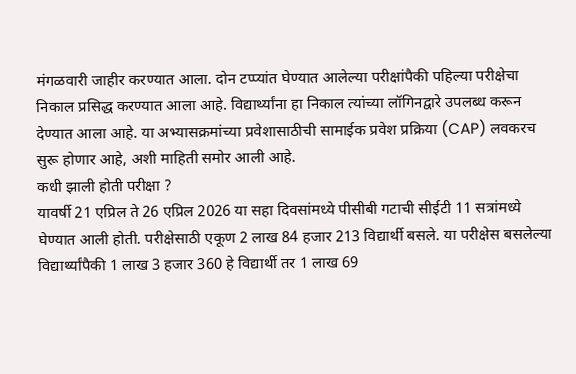मंगळवारी जाहीर करण्यात आला. दोन टप्प्यांत घेण्यात आलेल्या परीक्षांपैकी पहिल्या परीक्षेचा निकाल प्रसिद्ध करण्यात आला आहे. विद्यार्थ्यांना हा निकाल त्यांच्या लॉगिनद्वारे उपलब्ध करून देण्यात आला आहे. या अभ्यासक्रमांच्या प्रवेशासाठीची सामाईक प्रवेश प्रक्रिया (CAP) लवकरच सुरू होणार आहे, अशी माहिती समोर आली आहे.
कधी झाली होती परीक्षा ?
यावर्षी 21 एप्रिल ते 26 एप्रिल 2026 या सहा दिवसांमध्ये पीसीबी गटाची सीईटी 11 सत्रांमध्ये घेण्यात आली होती. परीक्षेसाठी एकूण 2 लाख 84 हजार 213 विद्यार्थी बसले. या परीक्षेस बसलेल्या विद्यार्थ्यांपैकी 1 लाख 3 हजार 360 हे विद्यार्थी तर 1 लाख 69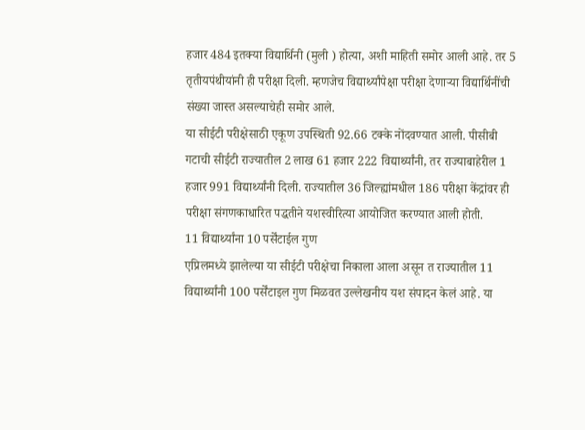हजार 484 इतक्या विद्यार्थिनी (मुली ) होत्या, अशी माहिती समोर आली आहे. तर 5 तृतीयपंथीयांनी ही परीक्षा दिली. म्हणजेच विद्यार्थ्यांपेक्षा परीक्षा देणाऱ्या विद्यार्थिनींची संख्या जास्त असल्याचेही समोर आले.
या सीईटी परीक्षेसाठी एकूण उपस्थिती 92.66 टक्के नोंदवण्यात आली. पीसीबी गटाची सीईटी राज्यातील 2 लाख 61 हजार 222 विद्यार्थ्यांनी, तर राज्याबाहेरील 1 हजार 991 विद्यार्थ्यांनी दिली. राज्यातील 36 जिल्ह्यांमधील 186 परीक्षा केंद्रांवर ही परीक्षा संगणकाधारित पद्धतीने यशस्वीरित्या आयोजित करण्यात आली होती.
11 विद्यार्थ्यांना 10 पर्सेंटाईल गुण
एप्रिलमध्ये झालेल्या या सीईटी परीक्षेचा निकाला आला असून त राज्यातील 11 विद्यार्थ्यांनी 100 पर्सेंटाइल गुण मिळवत उल्लेखनीय यश संपादन केलं आहे. या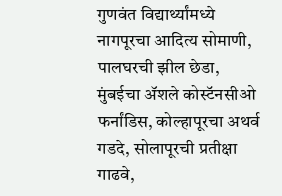गुणवंत विद्यार्थ्यांमध्ये नागपूरचा आदित्य सोमाणी, पालघरची झील छेडा, मुंबईचा ॲशले कोस्टॅनसीओ फर्नांडिस, कोल्हापूरचा अथर्व गडदे, सोलापूरची प्रतीक्षा गाढवे,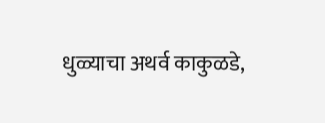धुळ्याचा अथर्व काकुळडे,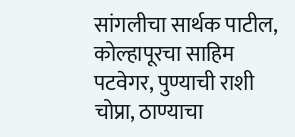सांगलीचा सार्थक पाटील, कोल्हापूरचा साहिम पटवेगर, पुण्याची राशी चोप्रा, ठाण्याचा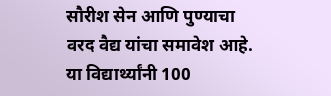सौरीश सेन आणि पुण्याचा वरद वैद्य यांचा समावेश आहे. या विद्यार्थ्यांनी 100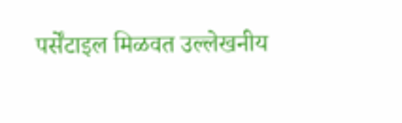पर्सेंटाइल मिळवत उल्लेखनीय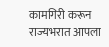कामगिरी करून राज्यभरात आपला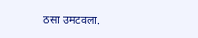ठसा उमटवला.